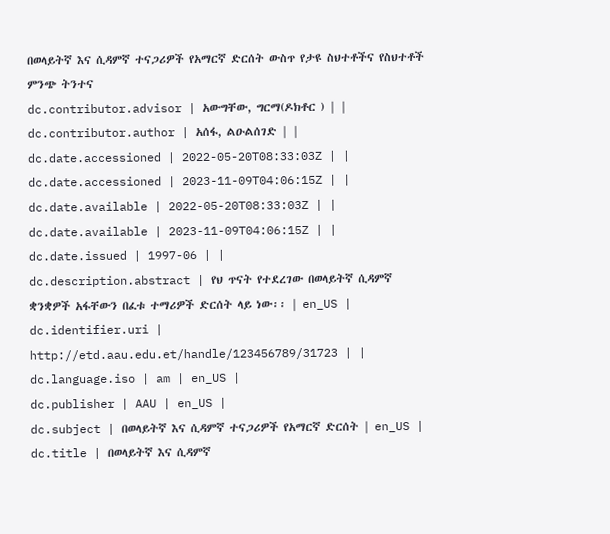በወላይትኛ እና ሲዳምኛ ተናጋሪዎች የአማርኛ ድርሰት ውስጥ የታዩ ስህተቶችና የስህተቶች ምንጭ ትንተና
dc.contributor.advisor | አውግቸው, ግርማ(ዶክቶር ) | |
dc.contributor.author | አሰፋ, ልዑልሰገድ | |
dc.date.accessioned | 2022-05-20T08:33:03Z | |
dc.date.accessioned | 2023-11-09T04:06:15Z | |
dc.date.available | 2022-05-20T08:33:03Z | |
dc.date.available | 2023-11-09T04:06:15Z | |
dc.date.issued | 1997-06 | |
dc.description.abstract | የህ ጥናት የተደረገው በወላይትኛ ሲዳምኛ ቋንቋዎች አፋቸውን በፈቱ ተማሪዎች ድርሰት ላይ ነው፡፡ | en_US |
dc.identifier.uri | http://etd.aau.edu.et/handle/123456789/31723 | |
dc.language.iso | am | en_US |
dc.publisher | AAU | en_US |
dc.subject | በወላይትኛ እና ሲዳምኛ ተናጋሪዎች የአማርኛ ድርሰት | en_US |
dc.title | በወላይትኛ እና ሲዳምኛ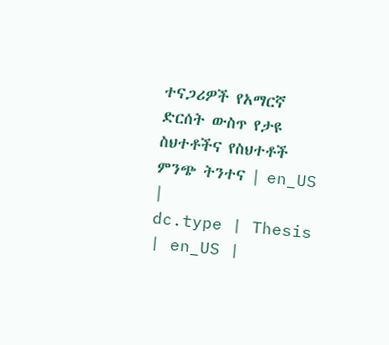ተናጋሪዎች የአማርኛ ድርሰት ውስጥ የታዩ ስህተቶችና የስህተቶች ምንጭ ትንተና | en_US |
dc.type | Thesis | en_US |